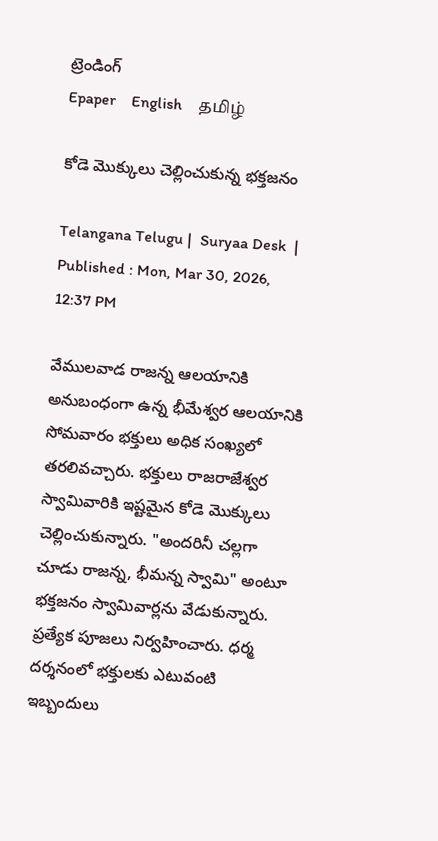ట్రెండింగ్
Epaper    English    தமிழ்

కోడె మొక్కులు చెల్లించుకున్న భక్తజనం

Telangana Telugu |  Suryaa Desk  | Published : Mon, Mar 30, 2026, 12:37 PM

వేములవాడ రాజన్న ఆలయానికి అనుబంధంగా ఉన్న భీమేశ్వర ఆలయానికి సోమవారం భక్తులు అధిక సంఖ్యలో తరలివచ్చారు. భక్తులు రాజరాజేశ్వర స్వామివారికి ఇష్టమైన కోడె మొక్కులు చెల్లించుకున్నారు. "అందరినీ చల్లగా చూడు రాజన్న, భీమన్న స్వామి" అంటూ భక్తజనం స్వామివార్లను వేడుకున్నారు. ప్రత్యేక పూజలు నిర్వహించారు. ధర్మ దర్శనంలో భక్తులకు ఎటువంటి ఇబ్బందులు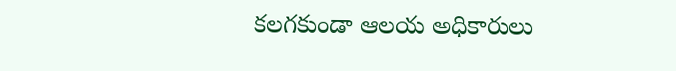కలగకుండా ఆలయ అధికారులు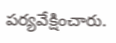పర్యవేక్షించారు.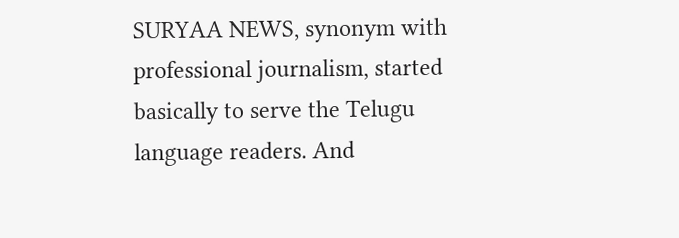SURYAA NEWS, synonym with professional journalism, started basically to serve the Telugu language readers. And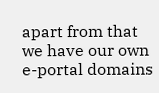apart from that we have our own e-portal domains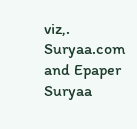viz,. Suryaa.com and Epaper Suryaa